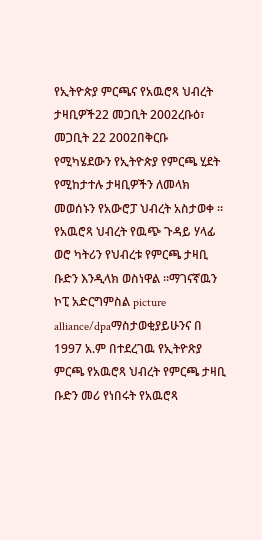የኢትዮጵያ ምርጫና የአዉሮጻ ህብረት ታዛቢዎች22 መጋቢት 2002ረቡዕ፣ መጋቢት 22 2002በቅርቡ የሚካሄደውን የኢትዮጵያ የምርጫ ሂደት የሚከታተሉ ታዛቢዎችን ለመላክ መወሰኑን የአውሮፓ ህብረት አስታወቀ ። የአዉሮጻ ህብረት የዉጭ ጉዳይ ሃላፊ ወሮ ካትሪን የህብረቱ የምርጫ ታዛቢ ቡድን እንዲላክ ወስነዋል ።ማገናኛዉን ኮፒ አድርግምስል picture alliance/dpaማስታወቂያይሁንና በ 1997 አ.ም በተደረገዉ የኢትዮጽያ ምርጫ የአዉሮጻ ህብረት የምርጫ ታዛቢ ቡድን መሪ የነበሩት የአዉሮጻ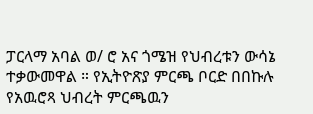ፓርላማ አባል ወ/ ሮ አና ጎሜዝ የህብረቱን ውሳኔ ተቃውመዋል ። የኢትዮጽያ ምርጫ ቦርድ በበኩሉ የአዉሮጻ ህብረት ምርጫዉን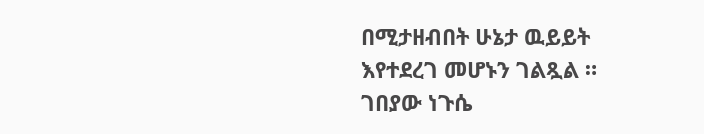በሚታዘብበት ሁኔታ ዉይይት እየተደረገ መሆኑን ገልጿል ። ገበያው ነጉሴ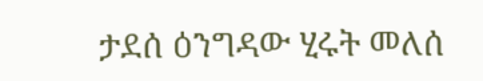ታደሰ ዕንግዳው ሂሩት መለሰ